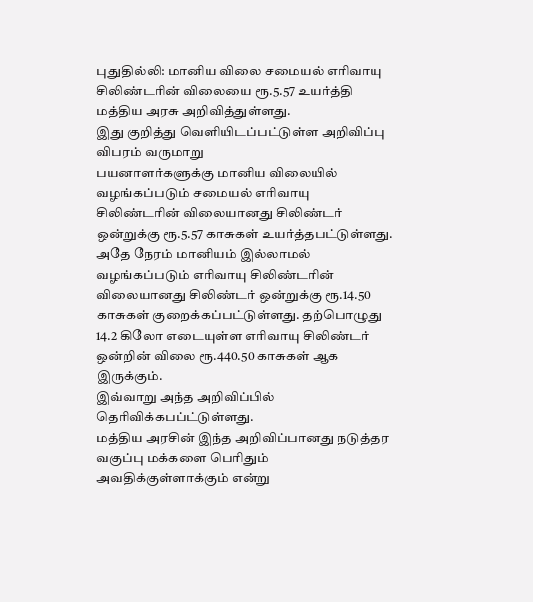புதுதில்லி: மானிய விலை சமையல் எரிவாயு சிலிண்டரின் விலையை ரூ.5.57 உயர்த்தி மத்திய அரசு அறிவித்துள்ளது.
இது குறித்து வெளியிடப்பட்டுள்ள அறிவிப்பு விபரம் வருமாறு
பயனாளர்களுக்கு மானிய விலையில் வழங்கப்படும் சமையல் எரிவாயு சிலிண்டரின் விலையானது சிலிண்டர் ஒன்றுக்கு ரூ.5.57 காசுகள் உயர்த்தபட்டுள்ளது. அதே நேரம் மானியம் இல்லாமல் வழங்கப்படும் எரிவாயு சிலிண்டரின் விலையானது சிலிண்டர் ஒன்றுக்கு ரூ.14.50 காசுகள் குறைக்கப்பட்டுள்ளது. தற்பொழுது 14.2 கிலோ எடையுள்ள எரிவாயு சிலிண்டர் ஒன்றின் விலை ரூ.440.50 காசுகள் ஆக இருக்கும்.
இவ்வாறு அந்த அறிவிப்பில் தெரிவிக்கபப்ட்டுள்ளது.
மத்திய அரசின் இந்த அறிவிப்பானது நடுத்தர வகுப்பு மக்களை பெரிதும் அவதிக்குள்ளாக்கும் என்று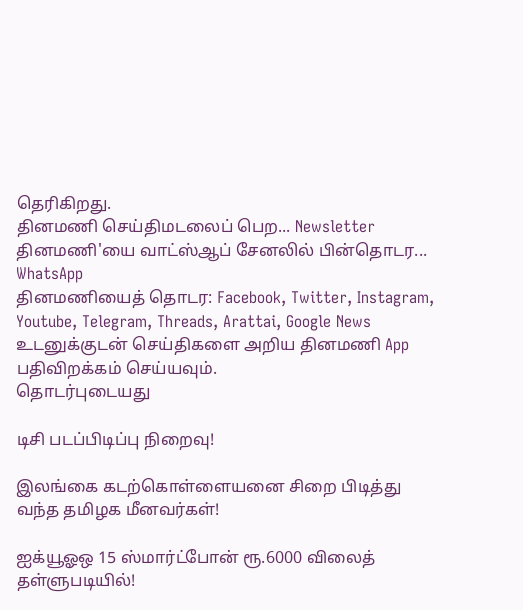தெரிகிறது.
தினமணி செய்திமடலைப் பெற... Newsletter
தினமணி'யை வாட்ஸ்ஆப் சேனலில் பின்தொடர... WhatsApp
தினமணியைத் தொடர: Facebook, Twitter, Instagram, Youtube, Telegram, Threads, Arattai, Google News
உடனுக்குடன் செய்திகளை அறிய தினமணி App பதிவிறக்கம் செய்யவும்.
தொடர்புடையது

டிசி படப்பிடிப்பு நிறைவு!

இலங்கை கடற்கொள்ளையனை சிறை பிடித்து வந்த தமிழக மீனவர்கள்!

ஐக்யூஓஒ 15 ஸ்மார்ட்போன் ரூ.6000 விலைத் தள்ளுபடியில்!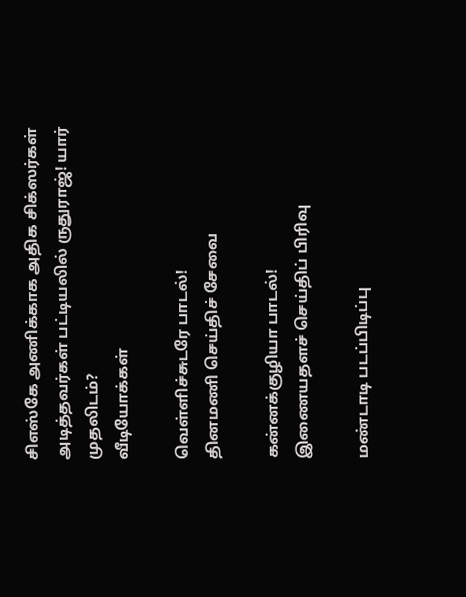சிஎஸ்கே அணிக்காக அதிக சிக்ஸர்கள் அடித்தவர்கள் பட்டியலில் ருதுராஜ்! யார் முதலிடம்?
வீடியோக்கள்

வெள்ளிச்சுடரே பாடல்!
தினமணி செய்திச் சேவை

கன்னக்குழியா பாடல்!
இணையதளச் செய்திப் பிரிவு

மண்டாடி படப்பிடிப்பு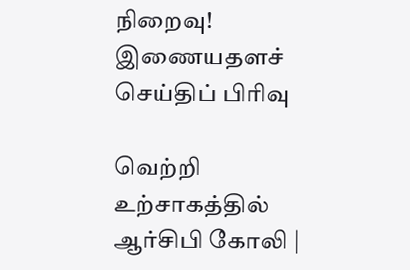நிறைவு!
இணையதளச் செய்திப் பிரிவு

வெற்றி உற்சாகத்தில் ஆர்சிபி கோலி |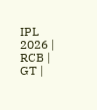IPL 2026 | RCB | GT |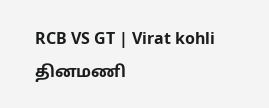RCB VS GT | Virat kohli
தினமணி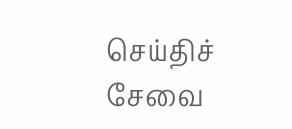செய்திச் சேவை